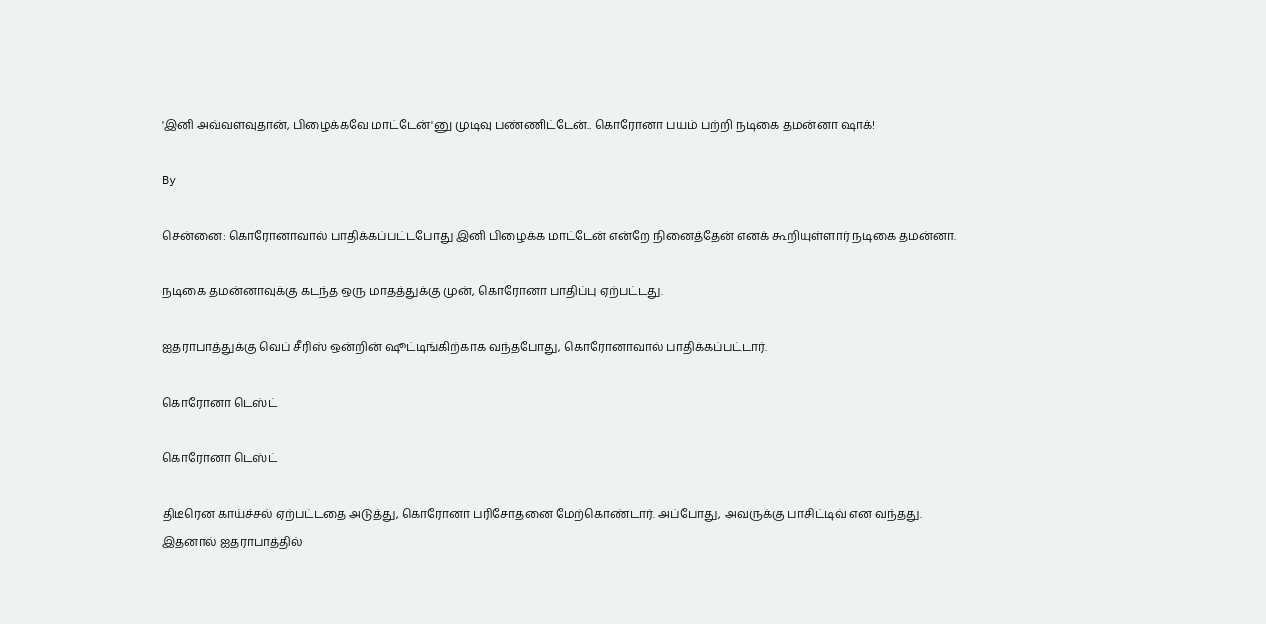'இனி அவ்வளவுதான், பிழைக்கவே மாட்டேன்'னு முடிவு பண்ணிட்டேன்.. கொரோனா பயம் பற்றி நடிகை தமன்னா ஷாக்!

By

சென்னை: கொரோனாவால் பாதிக்கப்பட்டபோது இனி பிழைக்க மாட்டேன் என்றே நினைத்தேன் எனக் கூறியுள்ளார் நடிகை தமன்னா.

நடிகை தமன்னாவுக்கு கடந்த ஒரு மாதத்துக்கு முன், கொரோனா பாதிப்பு ஏற்பட்டது.

ஐதராபாத்துக்கு வெப் சீரிஸ் ஒன்றின் ஷூட்டிங்கிற்காக வந்தபோது, கொரோனாவால் பாதிக்கப்பட்டார்.

கொரோனா டெஸ்ட்

கொரோனா டெஸ்ட்

திடீரென காய்ச்சல் ஏற்பட்டதை அடுத்து, கொரோனா பரிசோதனை மேற்கொண்டார். அப்போது, அவருக்கு பாசிட்டிவ் என வந்தது. இதனால் ஐதராபாத்தில்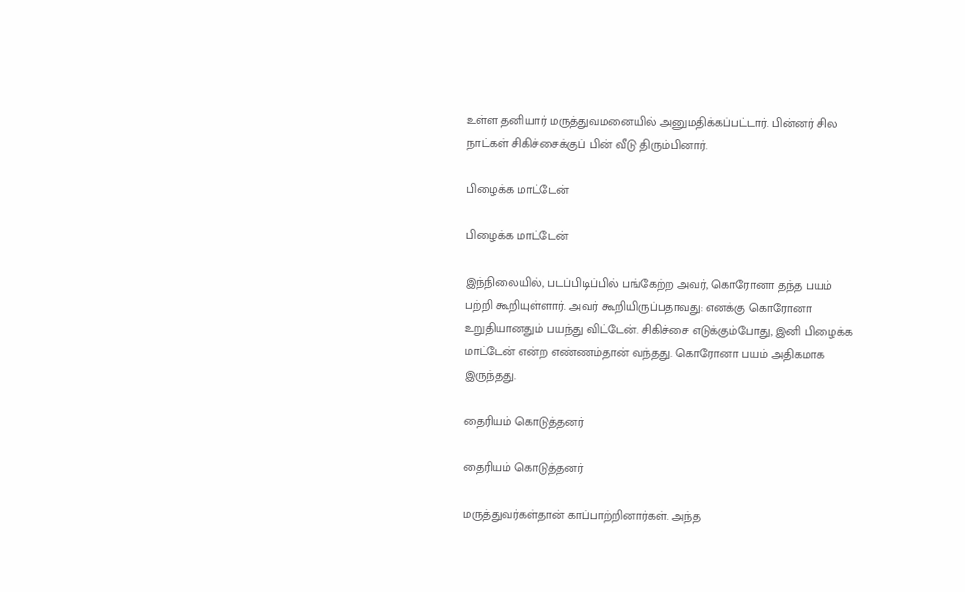உள்ள தனியார் மருத்துவமனையில் அனுமதிக்கப்பட்டார். பின்னர் சில நாட்கள் சிகிச்சைக்குப் பின் வீடு திரும்பினார்.

பிழைக்க மாட்டேன்

பிழைக்க மாட்டேன்

இந்நிலையில், படப்பிடிப்பில் பங்கேற்ற அவர், கொரோனா தந்த பயம் பற்றி கூறியுள்ளார். அவர் கூறியிருப்பதாவது: எனக்கு கொரோனா உறுதியானதும் பயந்து விட்டேன். சிகிச்சை எடுக்கும்போது, இனி பிழைக்க மாட்டேன் என்ற எண்ணம்தான் வந்தது. கொரோனா பயம் அதிகமாக இருந்தது.

தைரியம் கொடுத்தனர்

தைரியம் கொடுத்தனர்

மருத்துவர்கள்தான் காப்பாற்றினார்கள். அந்த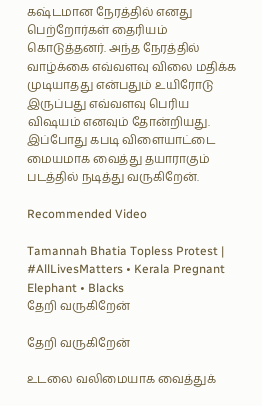கஷ்டமான நேரத்தில் எனது பெற்றோர்கள் தைரியம் கொடுத்தனர். அந்த நேரத்தில் வாழ்க்கை எவ்வளவு விலை மதிக்க முடியாதது என்பதும் உயிரோடு இருப்பது எவ்வளவு பெரிய விஷயம் எனவும் தோன்றியது. இப்போது கபடி விளையாட்டை மையமாக வைத்து தயாராகும் படத்தில் நடித்து வருகிறேன்.

Recommended Video

Tamannah Bhatia Topless Protest | #AllLivesMatters • Kerala Pregnant Elephant • Blacks
தேறி வருகிறேன்

தேறி வருகிறேன்

உடலை வலிமையாக வைத்துக்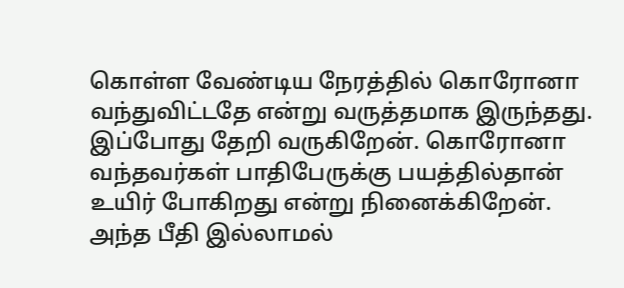கொள்ள வேண்டிய நேரத்தில் கொரோனா வந்துவிட்டதே என்று வருத்தமாக இருந்தது. இப்போது தேறி வருகிறேன். கொரோனா வந்தவர்கள் பாதிபேருக்கு பயத்தில்தான் உயிர் போகிறது என்று நினைக்கிறேன். அந்த பீதி இல்லாமல்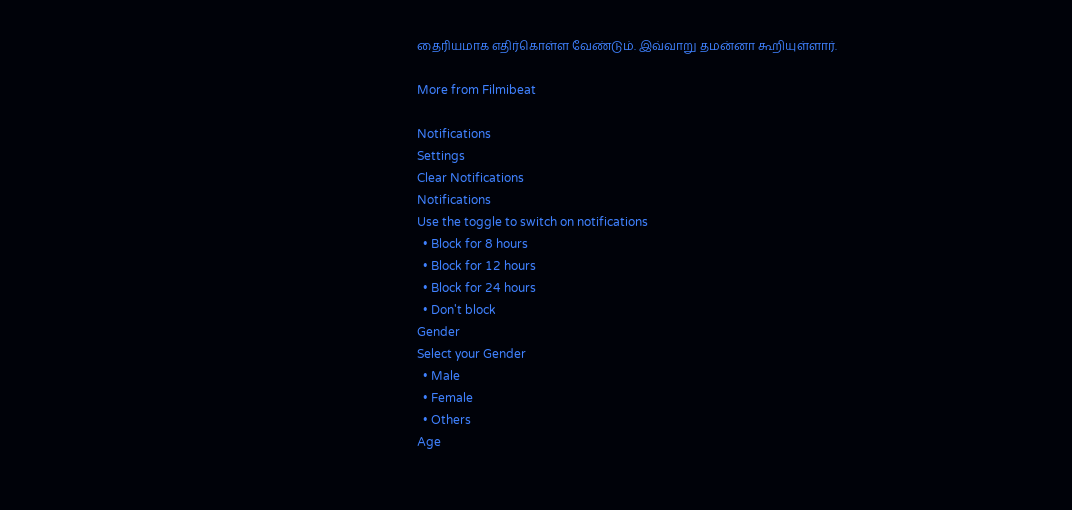தைரியமாக எதிர்கொள்ள வேண்டும். இவ்வாறு தமன்னா கூறியுள்ளார்.

More from Filmibeat

Notifications
Settings
Clear Notifications
Notifications
Use the toggle to switch on notifications
  • Block for 8 hours
  • Block for 12 hours
  • Block for 24 hours
  • Don't block
Gender
Select your Gender
  • Male
  • Female
  • Others
Age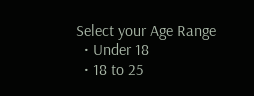Select your Age Range
  • Under 18
  • 18 to 25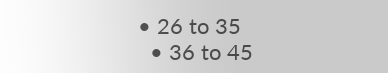• 26 to 35
  • 36 to 45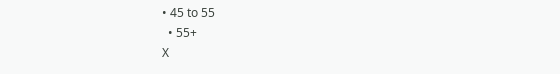• 45 to 55
  • 55+
X